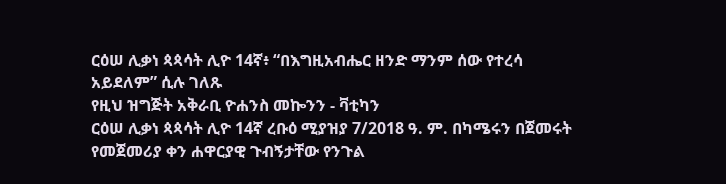ርዕሠ ሊቃነ ጳጳሳት ሊዮ 14ኛ፥ “በእግዚአብሔር ዘንድ ማንም ሰው የተረሳ አይደለም” ሲሉ ገለጹ
የዚህ ዝግጅት አቅራቢ ዮሐንስ መኰንን - ቫቲካን
ርዕሠ ሊቃነ ጳጳሳት ሊዮ 14ኛ ረቡዕ ሚያዝያ 7/2018 ዓ. ም. በካሜሩን በጀመሩት የመጀመሪያ ቀን ሐዋርያዊ ጉብኝታቸው የንጉል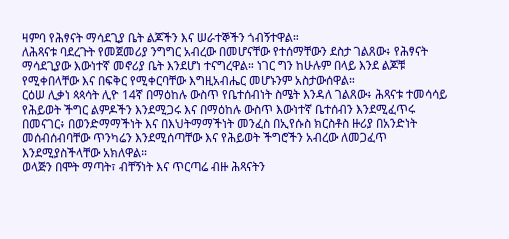ዛምባ የሕፃናት ማሳደጊያ ቤት ልጆችን እና ሠራተኞችን ጎብኝተዋል።
ለሕጻናቱ ባደረጉት የመጀመሪያ ንግግር አብረው በመሆናቸው የተሰማቸውን ደስታ ገልጸው፥ የሕፃናት ማሳደጊያው እውነተኛ መኖሪያ ቤት እንደሆነ ተናግረዋል። ነገር ግን ከሁሉም በላይ እንደ ልጆቹ የሚቀበላቸው እና በፍቅር የሚቀርባቸው እግዚአብሔር መሆኑንም አስታውሰዋል።
ርዕሠ ሊቃነ ጳጳሳት ሊዮ 14ኛ በማዕከሉ ውስጥ የቤተሰብነት ስሜት እንዳለ ገልጸው፥ ሕጻናቱ ተመሳሳይ የሕይወት ችግር ልምዶችን እንደሚጋሩ እና በማዕከሉ ውስጥ እውነተኛ ቤተሰብን እንደሚፈጥሩ በመናገር፥ በወንድማማችነት እና በእህትማማችነት መንፈስ በኢየሱስ ክርስቶስ ዙሪያ በአንድነት መሰብሰብባቸው ጥንካሬን እንደሚሰጣቸው እና የሕይወት ችግሮችን አብረው ለመጋፈጥ እንደሚያስችላቸው አክለዋል።
ወላጅን በሞት ማጣት፣ ብቸኝነት እና ጥርጣሬ ብዙ ሕጻናትን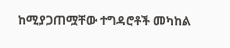ከሚያጋጠሟቸው ተግዳሮቶች መካከል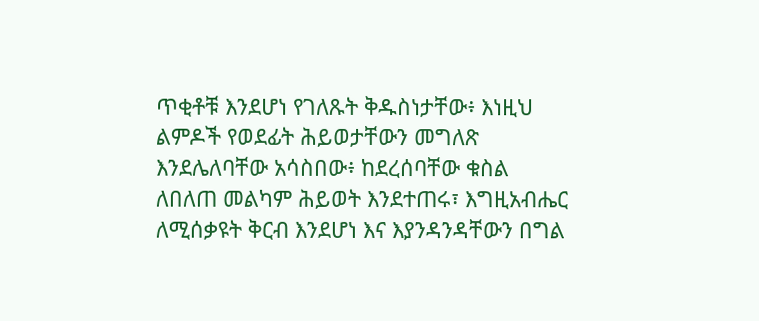ጥቂቶቹ እንደሆነ የገለጹት ቅዱስነታቸው፥ እነዚህ ልምዶች የወደፊት ሕይወታቸውን መግለጽ እንደሌለባቸው አሳስበው፥ ከደረሰባቸው ቁስል ለበለጠ መልካም ሕይወት እንደተጠሩ፣ እግዚአብሔር ለሚሰቃዩት ቅርብ እንደሆነ እና እያንዳንዳቸውን በግል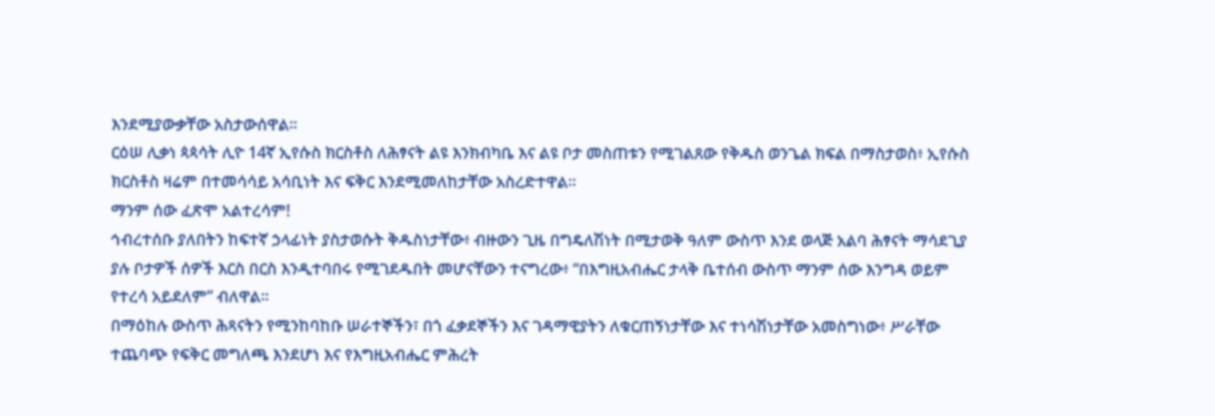እንደሚያውቃቸው አስታውሰዋል።
ርዕሠ ሊቃነ ጳጳሳት ሊዮ 14ኛ ኢየሱስ ክርስቶስ ለሕፃናት ልዩ እንክብካቤ እና ልዩ ቦታ መስጠቱን የሚገልጸው የቅዱስ ወንጌል ክፍል በማስታወስ፥ ኢየሱስ ክርስቶስ ዛሬም በተመሳሳይ አሳቢነት እና ፍቅር እንደሚመለከታቸው አስረድተዋል።
ማንም ሰው ፈጽሞ አልተረሳም!
ኅብረተሰቡ ያለበትን ከፍተኛ ኃላፊነት ያስታወሱት ቅዱስነታቸው፥ ብዙውን ጊዜ በግዴለሽነት በሚታወቅ ዓለም ውስጥ እንደ ወላጅ አልባ ሕፃናት ማሳደጊያ ያሉ ቦታዎች ሰዎች እርስ በርስ እንዲተባበሩ የሚገደዱበት መሆናቸውን ተናግረው፥ “በእግዚአብሔር ታላቅ ቤተሰብ ውስጥ ማንም ሰው እንግዳ ወይም የተረሳ አይደለም” ብለዋል።
በማዕከሉ ውስጥ ሕጻናትን የሚንከባከቡ ሠራተኞችን፣ በጎ ፈቃደኞችን እና ገዳማዊያትን ለቁርጠኝነታቸው እና ተነሳሽነታቸው አመስግነው፥ ሥራቸው ተጨባጭ የፍቅር መግለጫ እንደሆነ እና የእግዚአብሔር ምሕረት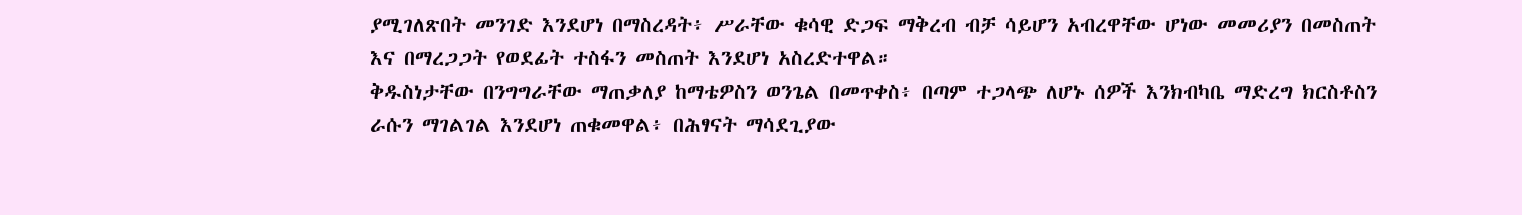ያሚገለጽበት መንገድ እንደሆነ በማስረዳት፥ ሥራቸው ቁሳዊ ድጋፍ ማቅረብ ብቻ ሳይሆን አብረዋቸው ሆነው መመሪያን በመስጠት እና በማረጋጋት የወደፊት ተስፋን መስጠት እንደሆነ አስረድተዋል።
ቅዱስነታቸው በንግግራቸው ማጠቃለያ ከማቴዎስን ወንጌል በመጥቀስ፥ በጣም ተጋላጭ ለሆኑ ሰዎች እንክብካቤ ማድረግ ክርስቶስን ራሱን ማገልገል እንደሆነ ጠቁመዋል፥ በሕፃናት ማሳደጊያው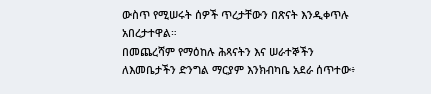ውስጥ የሚሠሩት ሰዎች ጥረታቸውን በጽናት እንዲቀጥሉ አበረታተዋል።
በመጨረሻም የማዕከሉ ሕጻናትን እና ሠራተኞችን ለእመቤታችን ድንግል ማርያም እንክብካቤ አደራ ሰጥተው፥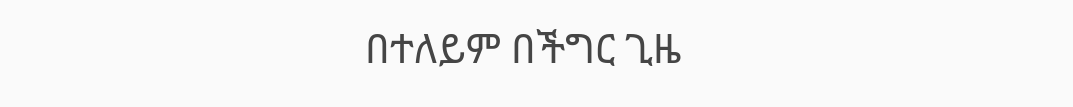በተለይም በችግር ጊዜ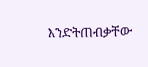እንድትጠብቃቸው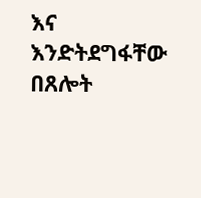እና እንድትደግፋቸው በጸሎት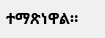ተማጽነዋል።